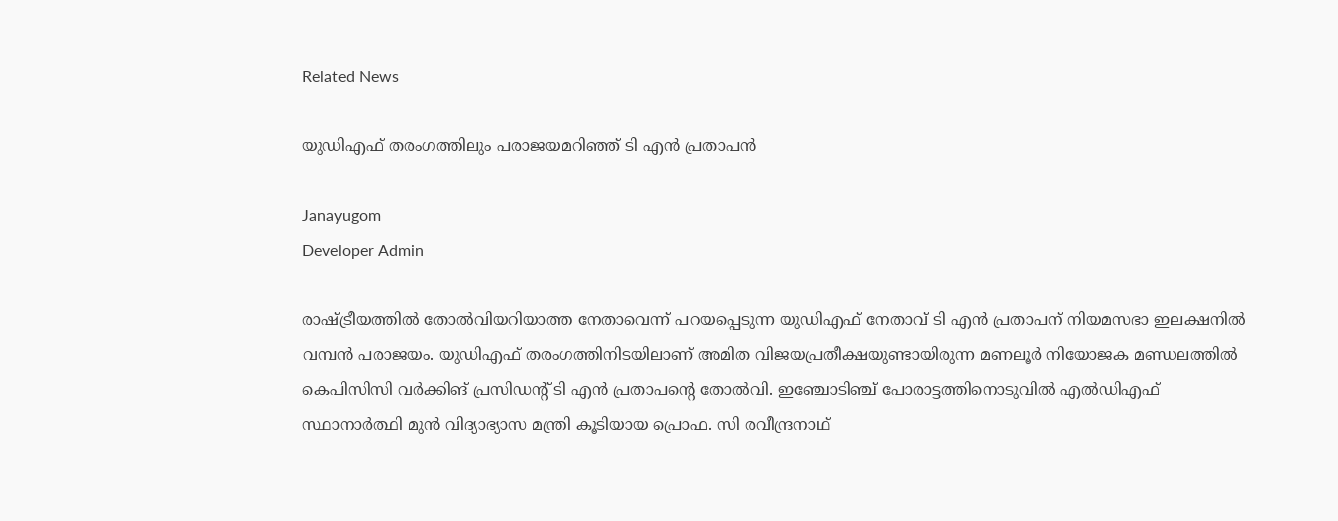Related News

യുഡിഎഫ് തരംഗത്തിലും പരാജയമറിഞ്ഞ് ടി എൻ പ്രതാപൻ

Janayugom
Developer Admin

രാഷ്ട്രീയത്തിൽ തോൽവിയറിയാത്ത നേതാവെന്ന് പറയപ്പെടുന്ന യുഡിഎഫ് നേതാവ് ടി എൻ പ്രതാപന് നിയമസഭാ ഇലക്ഷനിൽ വമ്പൻ പരാജയം. യുഡിഎഫ് തരംഗത്തിനിടയിലാണ് അമിത വിജയപ്രതീക്ഷയുണ്ടായിരുന്ന മണലൂർ നിയോജക മണ്ഡലത്തിൽ കെപിസിസി വർക്കിങ് പ്രസിഡന്റ് ടി എൻ പ്രതാപന്റെ തോൽവി. ഇഞ്ചോടിഞ്ച് പോരാട്ടത്തിനൊടുവിൽ എൽഡിഎഫ് സ്ഥാനാർത്ഥി മുൻ വിദ്യാഭ്യാസ മന്ത്രി കൂടിയായ പ്രൊഫ. സി രവീന്ദ്രനാഥ്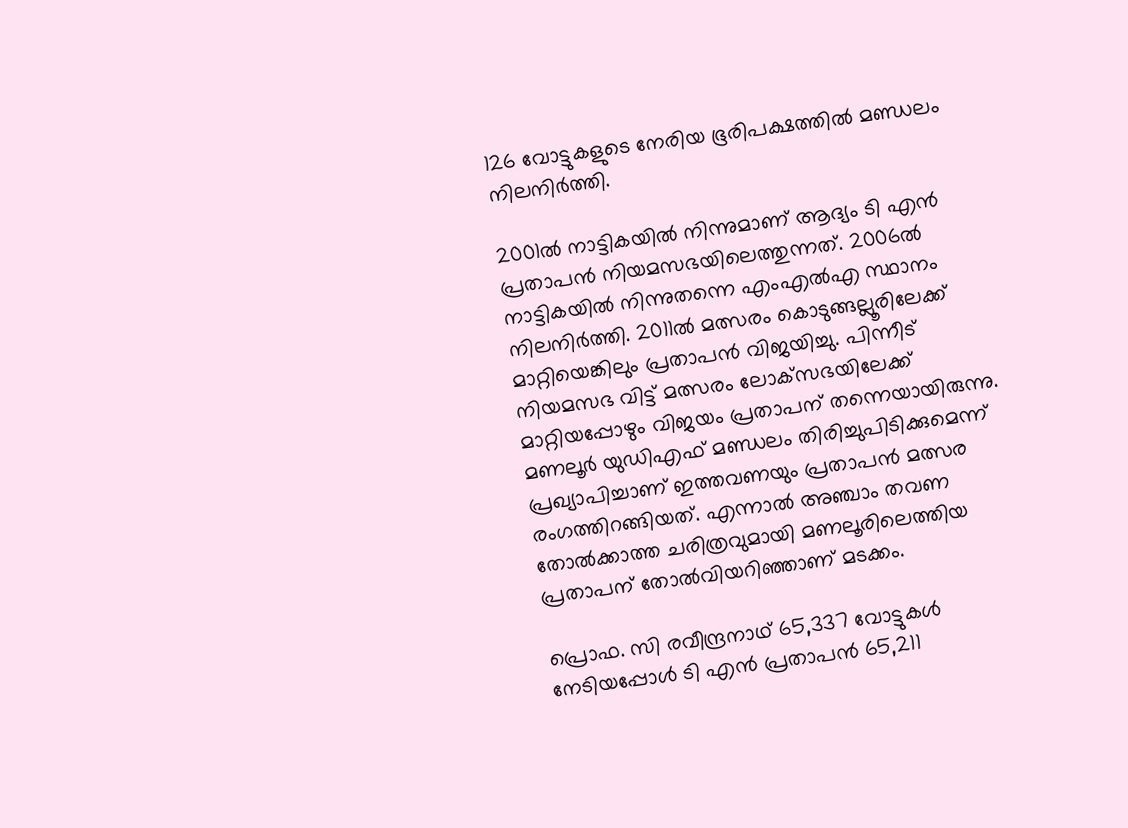126 വോട്ടുകളുടെ നേരിയ ഭൂരിപക്ഷത്തിൽ മണ്ഡലം നിലനിർത്തി.

2001ൽ നാട്ടികയിൽ നിന്നുമാണ് ആദ്യം ടി എൻ പ്രതാപൻ നിയമസഭയിലെത്തുന്നത്. 2006ൽ നാട്ടികയിൽ നിന്നുതന്നെ എംഎൽഎ സ്ഥാനം നിലനിർത്തി. 2011ൽ മത്സരം കൊടുങ്ങല്ലൂരിലേക്ക് മാറ്റിയെങ്കിലും പ്രതാപൻ വിജയിച്ചു. പിന്നീട് നിയമസഭ വിട്ട് മത്സരം ലോക്‌സഭയിലേക്ക് മാറ്റിയപ്പോഴും വിജയം പ്രതാപന് തന്നെയായിരുന്നു. മണലൂർ യുഡിഎഫ് മണ്ഡലം തിരിച്ചുപിടിക്കുമെന്ന് പ്രഖ്യാപിച്ചാണ് ഇത്തവണയും പ്രതാപൻ മത്സര രംഗത്തിറങ്ങിയത്. എന്നാൽ അഞ്ചാം തവണ തോൽക്കാത്ത ചരിത്രവുമായി മണലൂരിലെത്തിയ പ്രതാപന് തോൽവിയറിഞ്ഞാണ് മടക്കം.

പ്രൊഫ. സി രവീന്ദ്രനാഥ് 65,337 വോട്ടുകൾ നേടിയപ്പോൾ ടി എൻ പ്രതാപൻ 65,211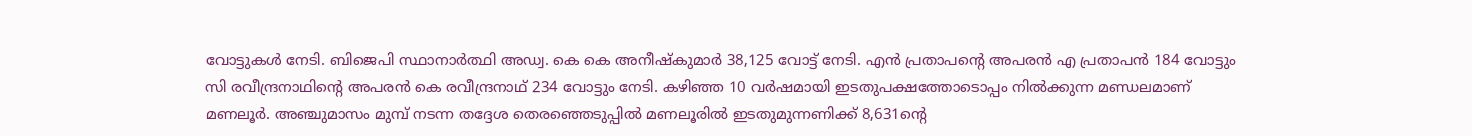വോട്ടുകൾ നേടി. ബിജെപി സ്ഥാനാർത്ഥി അഡ്വ. കെ കെ അനീഷ‌്കുമാർ 38,125 വോട്ട് നേടി. എൻ പ്രതാപന്റെ അപരൻ എ പ്രതാപൻ 184 വോട്ടും സി രവീന്ദ്രനാഥിന്റെ അപരൻ കെ രവീന്ദ്രനാഥ് 234 വോട്ടും നേടി. കഴിഞ്ഞ 10 വർഷമായി ഇടതുപക്ഷത്തോടൊപ്പം നിൽക്കുന്ന മണ്ഡലമാണ് മണലൂർ. അഞ്ചുമാസം മുമ്പ് നടന്ന തദ്ദേശ തെരഞ്ഞെടുപ്പിൽ മണലൂരിൽ ഇടതുമുന്നണിക്ക് 8,631ന്റെ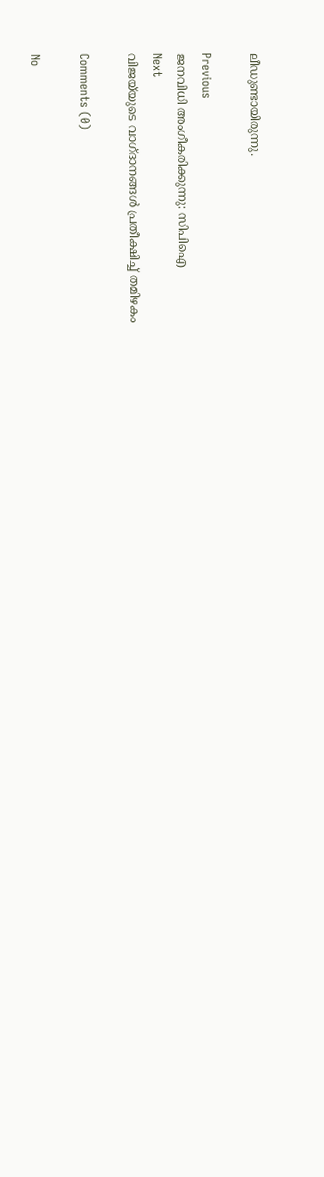ലീഡുണ്ടായിരുന്നു.

Previous
ജനവിധി അംഗീകരിക്കുന്നു: സിപിഐ
Next
വിജയ്‌യുടെ വാഗ്ദാനങ്ങൾ പ്രതീക്ഷിച്ച് തമിഴകം

Comments (0)

No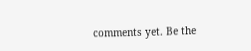comments yet. Be the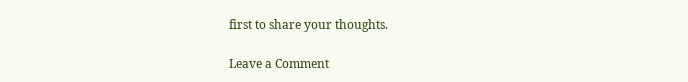first to share your thoughts.

Leave a Comment